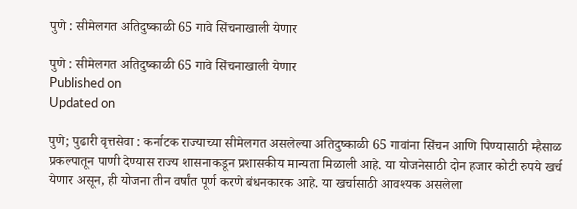पुणे : सीमेलगत अतिदुष्काळी 65 गावे सिंचनाखाली येणार

पुणे : सीमेलगत अतिदुष्काळी 65 गावे सिंचनाखाली येणार
Published on
Updated on

पुणे; पुढारी वृत्तसेवा : कर्नाटक राज्याच्या सीमेलगत असलेल्या अतिदुष्काळी 65 गावांना सिंचन आणि पिण्यासाठी म्हैसाळ प्रकल्पातून पाणी देण्यास राज्य शासनाकडून प्रशासकीय मान्यता मिळाली आहे. या योजनेसाठी दोन हजार कोटी रुपये खर्च येणार असून, ही योजना तीन वर्षांत पूर्ण करणे बंधनकारक आहे. या खर्चासाठी आवश्यक असलेला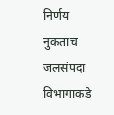निर्णय नुकताच जलसंपदा विभागाकडे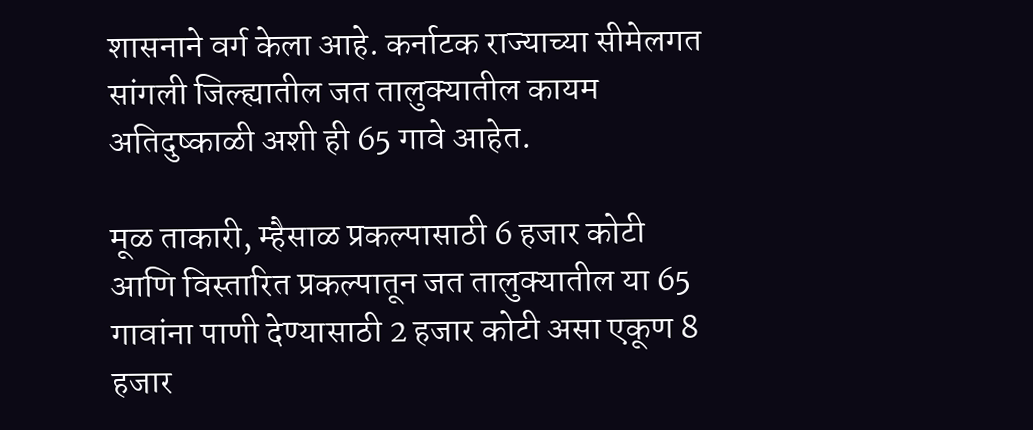शासनाने वर्ग केला आहे. कर्नाटक राज्याच्या सीमेलगत सांगली जिल्ह्यातील जत तालुक्यातील कायम अतिदुष्काळी अशी ही 65 गावे आहेत.

मूळ ताकारी, म्हैसाळ प्रकल्पासाठी 6 हजार कोटी आणि विस्तारित प्रकल्पातून जत तालुक्यातील या 65 गावांना पाणी देण्यासाठी 2 हजार कोटी असा एकूण 8 हजार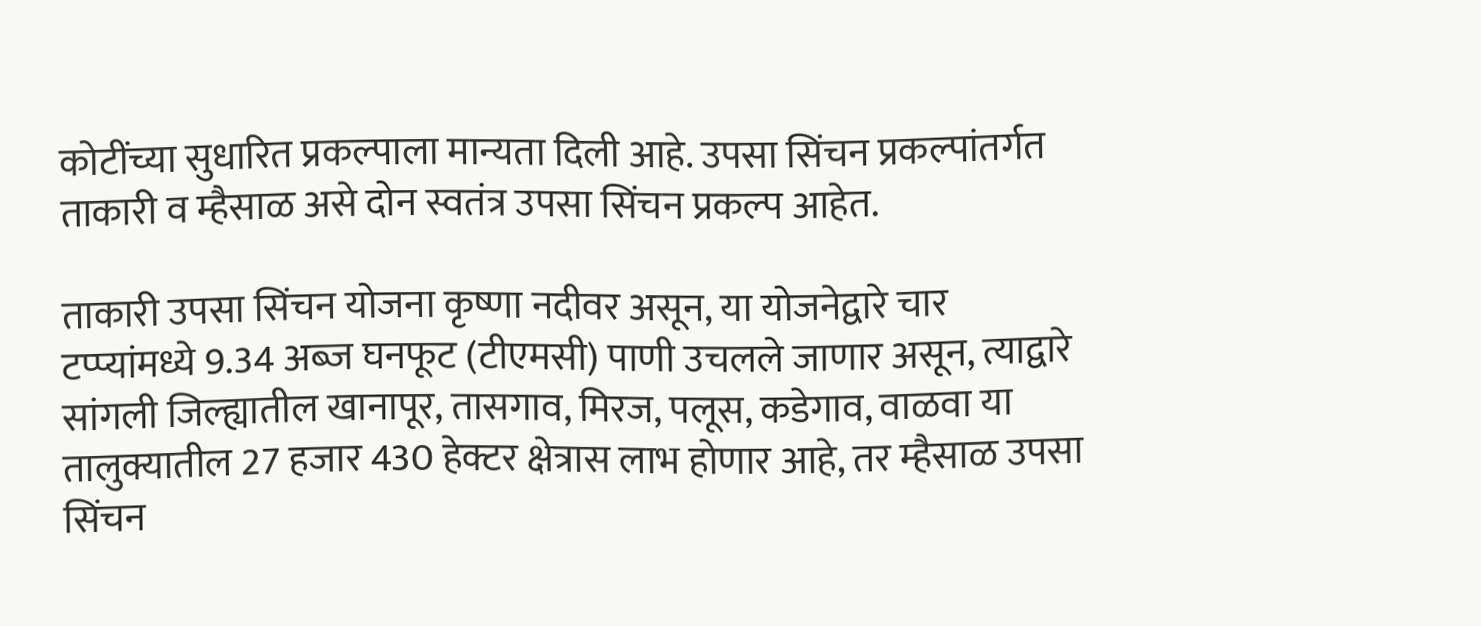कोटींच्या सुधारित प्रकल्पाला मान्यता दिली आहे. उपसा सिंचन प्रकल्पांतर्गत ताकारी व म्हैसाळ असे दोन स्वतंत्र उपसा सिंचन प्रकल्प आहेत.

ताकारी उपसा सिंचन योजना कृष्णा नदीवर असून, या योजनेद्वारे चार टप्प्यांमध्ये 9.34 अब्ज घनफूट (टीएमसी) पाणी उचलले जाणार असून, त्याद्वारे सांगली जिल्ह्यातील खानापूर, तासगाव, मिरज, पलूस, कडेगाव, वाळवा या तालुक्यातील 27 हजार 430 हेक्टर क्षेत्रास लाभ होणार आहे, तर म्हैसाळ उपसा सिंचन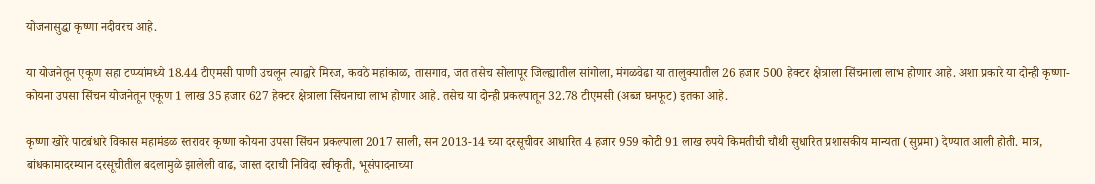योजनासुद्धा कृष्णा नदीवरच आहे.

या योजनेतून एकूण सहा टप्प्यांमध्ये 18.44 टीएमसी पाणी उचलून त्याद्वारे मिरज, कवठे महांकाळ, तासगाव, जत तसेच सोलापूर जिल्ह्यातील सांगोला, मंगळवेढा या तालुक्यातील 26 हजार 500 हेक्टर क्षेत्राला सिंचनाला लाभ होणार आहे. अशा प्रकारे या दोन्ही कृष्णा-कोयना उपसा सिंचन योजनेतून एकूण 1 लाख 35 हजार 627 हेक्टर क्षेत्राला सिंचनाचा लाभ होणार आहे. तसेच या दोन्ही प्रकल्पातून 32.78 टीएमसी (अब्ज घनफूट) इतका आहे.

कृष्णा खोरे पाटबंधारे विकास महामंडळ स्तरावर कृष्णा कोयना उपसा सिंचन प्रकल्पाला 2017 साली, सन 2013-14 च्या दरसूचीवर आधारित 4 हजार 959 कोटी 91 लाख रुपये किमतीची चौथी सुधारित प्रशासकीय मान्यता (सुप्रमा) देण्यात आली होती. मात्र, बांधकामादरम्यान दरसूचीतील बदलामुळे झालेली वाढ, जास्त दराची निविदा स्वीकृती, भूसंपादनाच्या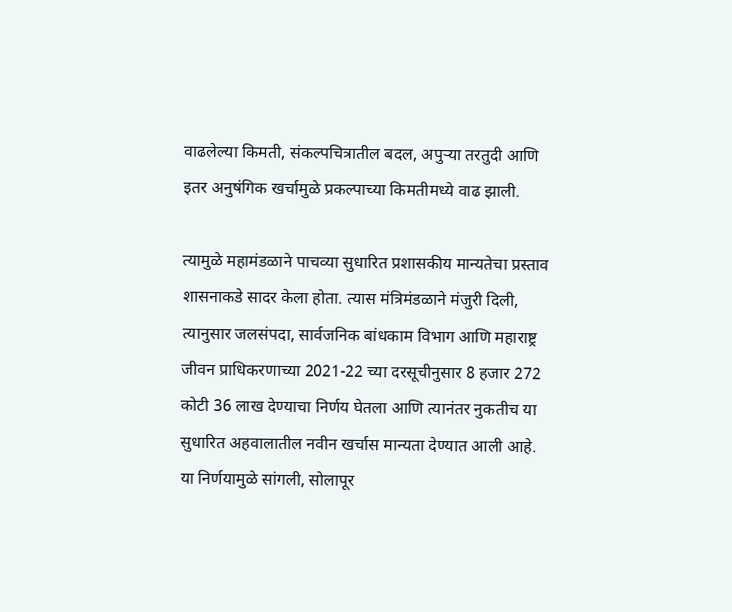वाढलेल्या किमती, संकल्पचित्रातील बदल, अपुर्‍या तरतुदी आणि इतर अनुषंगिक खर्चामुळे प्रकल्पाच्या किमतीमध्ये वाढ झाली.

त्यामुळे महामंडळाने पाचव्या सुधारित प्रशासकीय मान्यतेचा प्रस्ताव शासनाकडे सादर केला होता. त्यास मंत्रिमंडळाने मंजुरी दिली, त्यानुसार जलसंपदा, सार्वजनिक बांधकाम विभाग आणि महाराष्ट्र जीवन प्राधिकरणाच्या 2021-22 च्या दरसूचीनुसार 8 हजार 272 कोटी 36 लाख देण्याचा निर्णय घेतला आणि त्यानंतर नुकतीच या सुधारित अहवालातील नवीन खर्चास मान्यता देण्यात आली आहे. या निर्णयामुळे सांगली, सोलापूर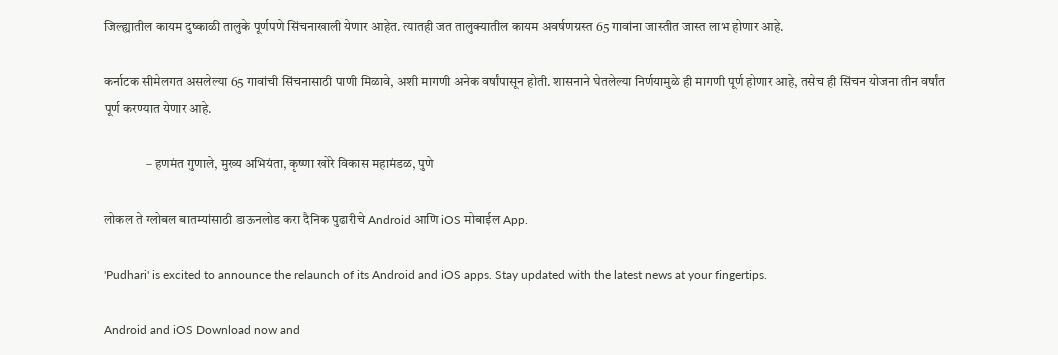जिल्ह्यातील कायम दुष्काळी तालुके पूर्णपणे सिंचनाखाली येणार आहेत. त्यातही जत तालुक्यातील कायम अवर्षणग्रस्त 65 गावांना जास्तीत जास्त लाभ होणार आहे.

कर्नाटक सीमेलगत असलेल्या 65 गावांची सिंचनासाठी पाणी मिळावे, अशी मागणी अनेक वर्षांपासून होती. शासनाने घेतलेल्या निर्णयामुळे ही मागणी पूर्ण होणार आहे, तसेच ही सिंचन योजना तीन वर्षांत पूर्ण करण्यात येणार आहे.

                – हणमंत गुणाले, मुख्य अभियंता, कृष्णा खोरे विकास महामंडळ, पुणे

लोकल ते ग्लोबल बातम्यांसाठी डाऊनलोड करा दैनिक पुढारीचे Android आणि iOS मोबाईल App.

'Pudhari' is excited to announce the relaunch of its Android and iOS apps. Stay updated with the latest news at your fingertips.

Android and iOS Download now and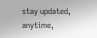stay updated, anytime,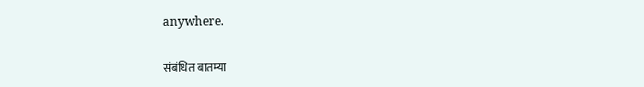anywhere.

संबंधित बातम्या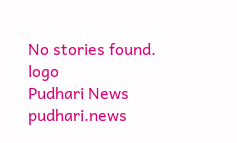No stories found.
logo
Pudhari News
pudhari.news